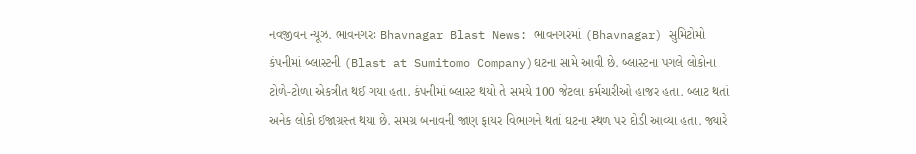નવજીવન ન્યૂઝ. ભાવનગરઃ Bhavnagar Blast News: ભાવનગરમાં (Bhavnagar) સુમિટોમો કંપનીમાં બ્લાસ્ટની (Blast at Sumitomo Company)ઘટના સામે આવી છે. બ્લાસ્ટના પગલે લોકોના ટોળે-ટોળા એકત્રીત થઈ ગયા હતા. કંપનીમાં બ્લાસ્ટ થયો તે સમયે 100 જેટલા કર્મચારીઓ હાજર હતા. બ્લાટ થતાં અનેક લોકો ઈજાગ્રસ્ત થયા છે. સમગ્ર બનાવની જાણ ફાયર વિભાગને થતાં ઘટના સ્થળ પર દોડી આવ્યા હતા. જ્યારે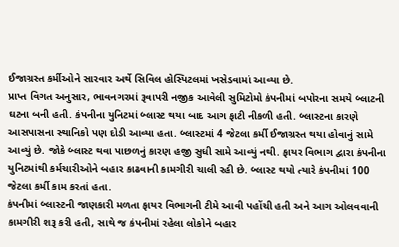ઈજાગ્રસ્ત કર્મીઓને સારવાર અર્થે સિવિલ હોસ્પિટલમાં ખસેડવામાં આવ્યા છે.
પ્રાપ્ત વિગત અનુસાર, ભાવનગરમાં રૂવાપરી નજીક આવેલી સુમિટોમો કંપનીમાં બપોરના સમયે બ્લાટની ઘટના બની હતી. કંપનીના યુનિટમાં બ્લાસ્ટ થયા બાદ આગ ફાટી નીકળી હતી. બ્લાસ્ટના કારણે આસપાસના સ્થાનિકો પણ દોડી આવ્યા હતા. બ્લાસ્ટમાં 4 જેટલા કર્મી ઈજાગ્રસ્ત થયા હોવાનું સામે આવ્યું છે. જોકે બ્લાસ્ટ થવા પાછળનું કારણ હજી સુધી સામે આવ્યું નથી. ફાયર વિભાગ દ્વારા કંપનીના યુનિટમાંથી કર્મચારીઓને બહાર કાઢવાની કામગીરી ચાલી રહી છે. બ્લાસ્ટ થયો ત્યારે કંપનીમાં 100 જેટલા કર્મી કામ કરતાં હતા.
કંપનીમાં બ્લાસ્ટની જાણકારી મળતા ફાયર વિભાગની ટીમે આવી પહોંચી હતી અને આગ ઓલવવાની કામગીરી શરૂ કરી હતી, સાથે જ કંપનીમાં રહેલા લોકોને બહાર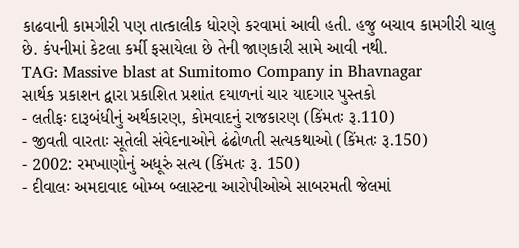કાઢવાની કામગીરી પણ તાત્કાલીક ધોરણે કરવામાં આવી હતી. હજુ બચાવ કામગીરી ચાલુ છે. કંપનીમાં કેટલા કર્મી ફસાયેલા છે તેની જાણકારી સામે આવી નથી.
TAG: Massive blast at Sumitomo Company in Bhavnagar
સાર્થક પ્રકાશન દ્વારા પ્રકાશિત પ્રશાંત દયાળનાં ચાર યાદગાર પુસ્તકો
- લતીફઃ દારૂબંધીનું અર્થકારણ, કોમવાદનું રાજકારણ (કિંમતઃ રૂ.110)
- જીવતી વારતાઃ સૂતેલી સંવેદનાઓને ઢંઢોળતી સત્યકથાઓ (કિંમતઃ રૂ.150)
- 2002: રમખાણોનું અધૂરું સત્ય (કિંમતઃ રૂ. 150)
- દીવાલઃ અમદાવાદ બોમ્બ બ્લાસ્ટના આરોપીઓએ સાબરમતી જેલમાં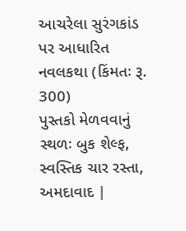આચરેલા સુરંગકાંડ પર આધારિત નવલકથા (કિંમતઃ રૂ. 300)
પુસ્તકો મેળવવાનું સ્થળઃ બુક શેલ્ફ, સ્વસ્તિક ચાર રસ્તા, અમદાવાદ |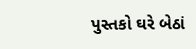પુસ્તકો ઘરે બેઠાં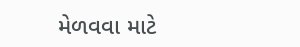મેળવવા માટે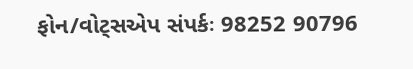ફોન/વોટ્સએપ સંપર્કઃ 98252 90796